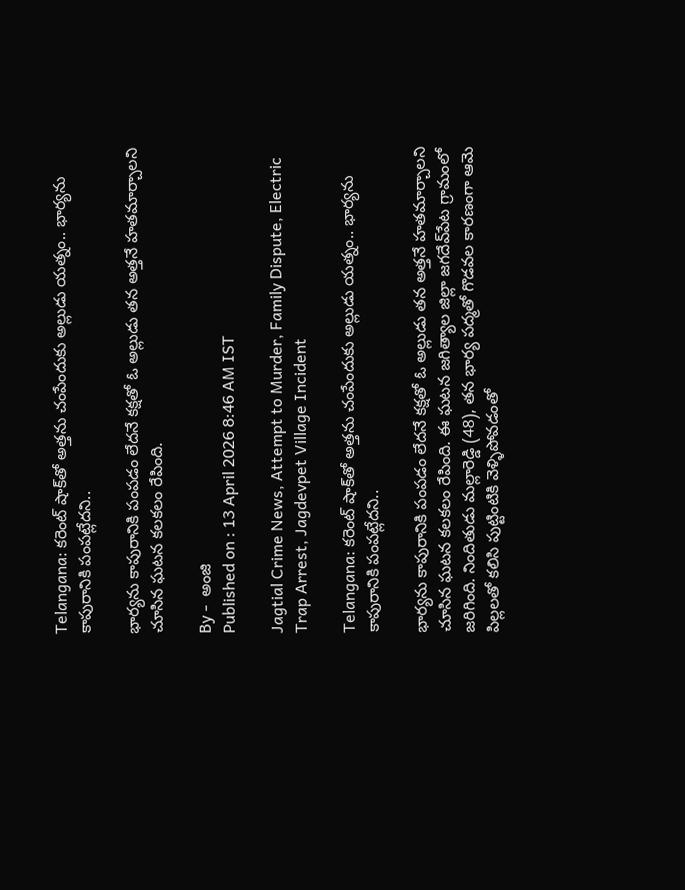Telangana: కరెంట్‌ షాక్‌తో అత్తను చంపేందుకు అల్లుడు యత్నం.. భార్యను కాపురానికి పంపట్లేదని..

భార్యను కాపురానికి పంపడం లేదనే కక్షతో ఓ అల్లుడు తన అత్తనే హతమార్చాలని చూసిన ఘటన కలకలం రేపింది.

By -  అంజి
Published on : 13 April 2026 8:46 AM IST

Jagtial Crime News, Attempt to Murder, Family Dispute, Electric Trap Arrest, Jagdevpet Village Incident

Telangana: కరెంట్‌ షాక్‌తో అత్తను చంపేందుకు అల్లుడు యత్నం.. భార్యను కాపురానికి పంపట్లేదని..

భార్యను కాపురానికి పంపడం లేదనే కక్షతో ఓ అల్లుడు తన అత్తనే హతమార్చాలని చూసిన ఘటన కలకలం రేపింది. ఈ ఘటన జగిత్యాల జిల్లా జగదేవ్‌పేట గ్రామంలో జరిగింది. నిందితుడు మల్లారెడ్డి (48), తన భార్య పద్మతో గొడవల కారణంగా ఆమె పిల్లలతో కలిసి పుట్టింటికి వెళ్ళిపోవడంతో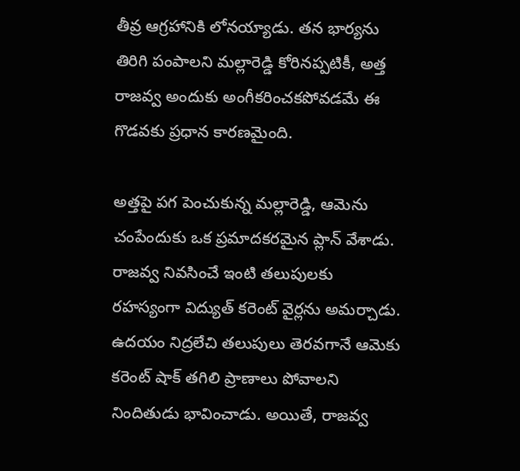తీవ్ర ఆగ్రహానికి లోనయ్యాడు. తన భార్యను తిరిగి పంపాలని మల్లారెడ్డి కోరినప్పటికీ, అత్త రాజవ్వ అందుకు అంగీకరించకపోవడమే ఈ గొడవకు ప్రధాన కారణమైంది.

అత్తపై పగ పెంచుకున్న మల్లారెడ్డి, ఆమెను చంపేందుకు ఒక ప్రమాదకరమైన ప్లాన్ వేశాడు. రాజవ్వ నివసించే ఇంటి తలుపులకు రహస్యంగా విద్యుత్ కరెంట్ వైర్లను అమర్చాడు. ఉదయం నిద్రలేచి తలుపులు తెరవగానే ఆమెకు కరెంట్ షాక్ తగిలి ప్రాణాలు పోవాలని నిందితుడు భావించాడు. అయితే, రాజవ్వ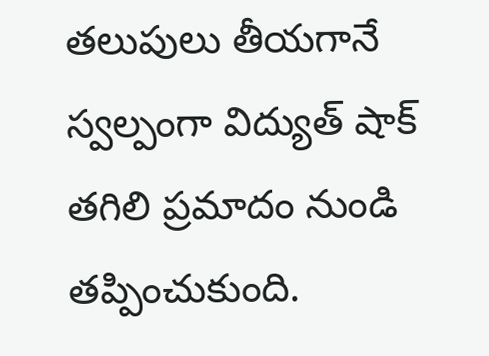తలుపులు తీయగానే స్వల్పంగా విద్యుత్ షాక్ తగిలి ప్రమాదం నుండి తప్పించుకుంది.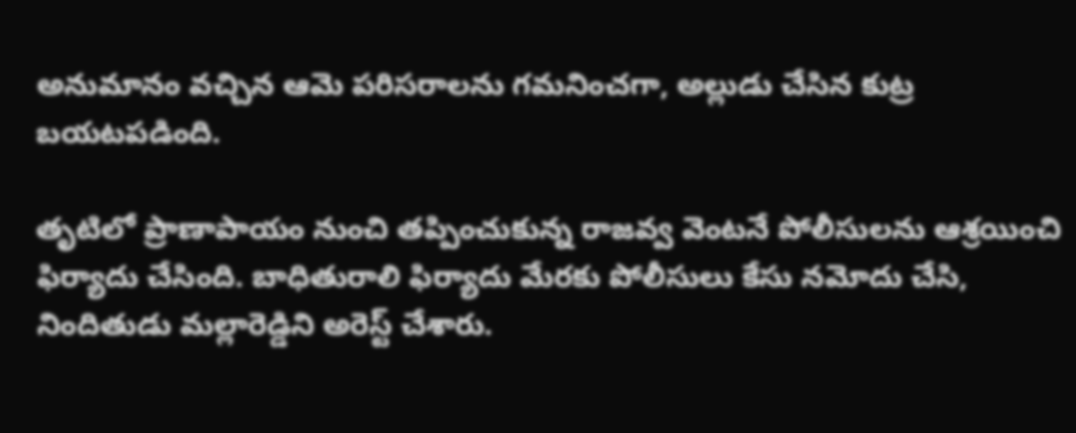అనుమానం వచ్చిన ఆమె పరిసరాలను గమనించగా, అల్లుడు చేసిన కుట్ర బయటపడింది.

తృటిలో ప్రాణాపాయం నుంచి తప్పించుకున్న రాజవ్వ వెంటనే పోలీసులను ఆశ్రయించి ఫిర్యాదు చేసింది. బాధితురాలి ఫిర్యాదు మేరకు పోలీసులు కేసు నమోదు చేసి, నిందితుడు మల్లారెడ్డిని అరెస్ట్ చేశారు.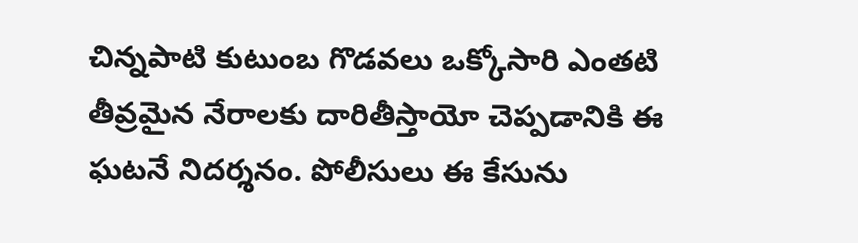చిన్నపాటి కుటుంబ గొడవలు ఒక్కోసారి ఎంతటి తీవ్రమైన నేరాలకు దారితీస్తాయో చెప్పడానికి ఈ ఘటనే నిదర్శనం. పోలీసులు ఈ కేసును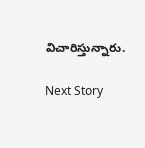విచారిస్తున్నారు.

Next Story